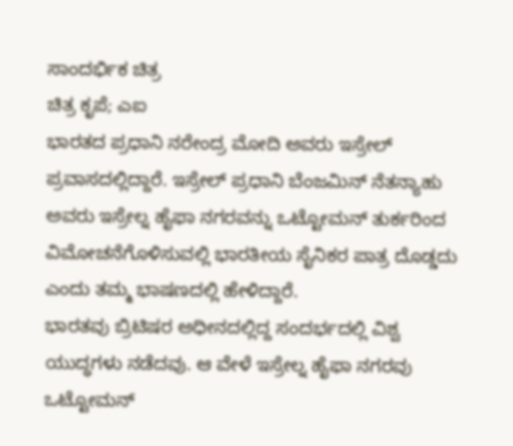ಸಾಂದರ್ಭಿಕ ಚಿತ್ರ
ಚಿತ್ರ ಕೃಪೆ; ಎಐ
ಭಾರತದ ಪ್ರಧಾನಿ ನರೇಂದ್ರ ಮೋದಿ ಅವರು ಇಸ್ರೇಲ್ ಪ್ರವಾಸದಲ್ಲಿದ್ದಾರೆ. ಇಸ್ರೇಲ್ ಪ್ರಧಾನಿ ಬೆಂಜಮಿನ್ ನೆತನ್ಯಾಹು ಅವರು ಇಸ್ರೇಲ್ನ ಹೈಫಾ ನಗರವನ್ನು ಒಟ್ಟೋಮನ್ ತುರ್ಕರಿಂದ ವಿಮೋಚನೆಗೊಳಿಸುವಲ್ಲಿ ಭಾರತೀಯ ಸೈನಿಕರ ಪಾತ್ರ ದೊಡ್ಡದು ಎಂದು ತಮ್ಮ ಭಾಷಣದಲ್ಲಿ ಹೇಳಿದ್ದಾರೆ.
ಭಾರತವು ಬ್ರಿಟಿಷರ ಅಧೀನದಲ್ಲಿದ್ದ ಸಂದರ್ಭದಲ್ಲಿ ವಿಶ್ವ ಯುದ್ಧಗಳು ನಡೆದವು. ಆ ವೇಳೆ ಇಸ್ರೇಲ್ನ ಹೈಫಾ ನಗರವು ಒಟ್ಟೋಮನ್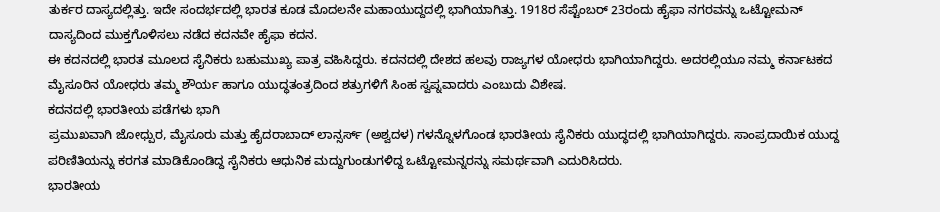ತುರ್ಕರ ದಾಸ್ಯದಲ್ಲಿತ್ತು. ಇದೇ ಸಂದರ್ಭದಲ್ಲಿ ಭಾರತ ಕೂಡ ಮೊದಲನೇ ಮಹಾಯುದ್ದದಲ್ಲಿ ಭಾಗಿಯಾಗಿತ್ತು. 1918ರ ಸೆಪ್ಟೆಂಬರ್ 23ರಂದು ಹೈಫಾ ನಗರವನ್ನು ಒಟ್ಟೋಮನ್ ದಾಸ್ಯದಿಂದ ಮುಕ್ತಗೊಳಿಸಲು ನಡೆದ ಕದನವೇ ಹೈಫಾ ಕದನ.
ಈ ಕದನದಲ್ಲಿ ಭಾರತ ಮೂಲದ ಸೈನಿಕರು ಬಹುಮುಖ್ಯ ಪಾತ್ರ ವಹಿಸಿದ್ದರು. ಕದನದಲ್ಲಿ ದೇಶದ ಹಲವು ರಾಜ್ಯಗಳ ಯೋಧರು ಭಾಗಿಯಾಗಿದ್ದರು. ಅದರಲ್ಲಿಯೂ ನಮ್ಮ ಕರ್ನಾಟಕದ ಮೈಸೂರಿನ ಯೋಧರು ತಮ್ಮ ಶೌರ್ಯ ಹಾಗೂ ಯುದ್ಧತಂತ್ರದಿಂದ ಶತ್ರುಗಳಿಗೆ ಸಿಂಹ ಸ್ವಪ್ನವಾದರು ಎಂಬುದು ವಿಶೇಷ.
ಕದನದಲ್ಲಿ ಭಾರತೀಯ ಪಡೆಗಳು ಭಾಗಿ
ಪ್ರಮುಖವಾಗಿ ಜೋಧ್ಪುರ, ಮೈಸೂರು ಮತ್ತು ಹೈದರಾಬಾದ್ ಲಾನ್ಸರ್ಸ್ (ಅಶ್ವದಳ) ಗಳನ್ನೊಳಗೊಂಡ ಭಾರತೀಯ ಸೈನಿಕರು ಯುದ್ಧದಲ್ಲಿ ಭಾಗಿಯಾಗಿದ್ದರು. ಸಾಂಪ್ರದಾಯಿಕ ಯುದ್ದ ಪರಿಣಿತಿಯನ್ನು ಕರಗತ ಮಾಡಿಕೊಂಡಿದ್ದ ಸೈನಿಕರು ಆಧುನಿಕ ಮದ್ದುಗುಂಡುಗಳಿದ್ದ ಒಟ್ಟೋಮನ್ನರನ್ನು ಸಮರ್ಥವಾಗಿ ಎದುರಿಸಿದರು.
ಭಾರತೀಯ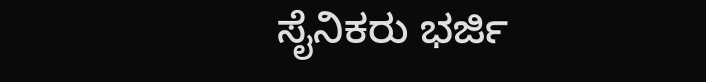ಸೈನಿಕರು ಭರ್ಜಿ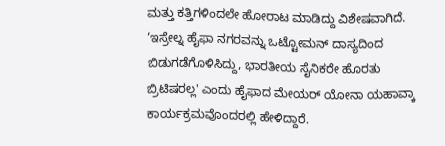ಮತ್ತು ಕತ್ತಿಗಳಿಂದಲೇ ಹೋರಾಟ ಮಾಡಿದ್ದು ವಿಶೇಷವಾಗಿದೆ. ‘ಇಸ್ರೇಲ್ನ ಹೈಫಾ ನಗರವನ್ನು ಒಟ್ಟೋಮನ್ ದಾಸ್ಯದಿಂದ ಬಿಡುಗಡೆಗೊಳಿಸಿದ್ದು, ಭಾರತೀಯ ಸೈನಿಕರೇ ಹೊರತು ಬ್ರಿಟಿಷರಲ್ಲ' ಎಂದು ಹೈಫಾದ ಮೇಯರ್ ಯೋನಾ ಯಹಾವ್ಕಾ ಕಾರ್ಯಕ್ರಮವೊಂದರಲ್ಲಿ ಹೇಳಿದ್ದಾರೆ.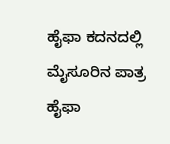ಹೈಫಾ ಕದನದಲ್ಲಿ ಮೈಸೂರಿನ ಪಾತ್ರ
ಹೈಫಾ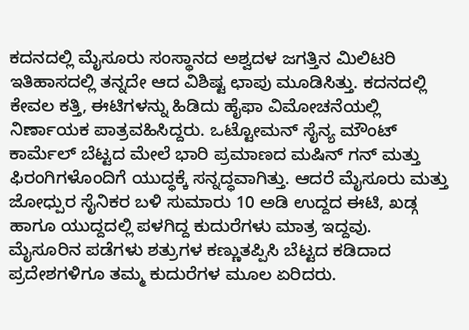ಕದನದಲ್ಲಿ ಮೈಸೂರು ಸಂಸ್ಥಾನದ ಅಶ್ವದಳ ಜಗತ್ತಿನ ಮಿಲಿಟರಿ ಇತಿಹಾಸದಲ್ಲಿ ತನ್ನದೇ ಆದ ವಿಶಿಷ್ಟ ಛಾಪು ಮೂಡಿಸಿತ್ತು. ಕದನದಲ್ಲಿ ಕೇವಲ ಕತ್ತಿ, ಈಟಿಗಳನ್ನು ಹಿಡಿದು ಹೈಫಾ ವಿಮೋಚನೆಯಲ್ಲಿ ನಿರ್ಣಾಯಕ ಪಾತ್ರವಹಿಸಿದ್ದರು. ಒಟ್ಟೋಮನ್ ಸೈನ್ಯ ಮೌಂಟ್ ಕಾರ್ಮೆಲ್ ಬೆಟ್ಟದ ಮೇಲೆ ಭಾರಿ ಪ್ರಮಾಣದ ಮಷಿನ್ ಗನ್ ಮತ್ತು ಫಿರಂಗಿಗಳೊಂದಿಗೆ ಯುದ್ಧಕ್ಕೆ ಸನ್ನದ್ಧವಾಗಿತ್ತು. ಆದರೆ ಮೈಸೂರು ಮತ್ತು ಜೋಧ್ಪುರ ಸೈನಿಕರ ಬಳಿ ಸುಮಾರು 10 ಅಡಿ ಉದ್ದದ ಈಟಿ, ಖಡ್ಗ ಹಾಗೂ ಯುದ್ದದಲ್ಲಿ ಪಳಗಿದ್ದ ಕುದುರೆಗಳು ಮಾತ್ರ ಇದ್ದವು.
ಮೈಸೂರಿನ ಪಡೆಗಳು ಶತ್ರುಗಳ ಕಣ್ಣುತಪ್ಪಿಸಿ ಬೆಟ್ಟದ ಕಡಿದಾದ ಪ್ರದೇಶಗಳಿಗೂ ತಮ್ಮ ಕುದುರೆಗಳ ಮೂಲ ಏರಿದರು.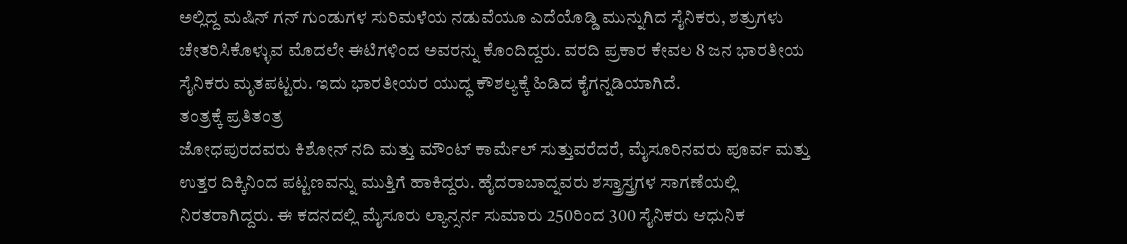ಅಲ್ಲಿದ್ದ ಮಷಿನ್ ಗನ್ ಗುಂಡುಗಳ ಸುರಿಮಳೆಯ ನಡುವೆಯೂ ಎದೆಯೊಡ್ಡಿ ಮುನ್ನುಗಿದ ಸೈನಿಕರು, ಶತ್ರುಗಳು ಚೇತರಿಸಿಕೊಳ್ಳುವ ಮೊದಲೇ ಈಟಿಗಳಿಂದ ಅವರನ್ನು ಕೊಂದಿದ್ದರು. ವರದಿ ಪ್ರಕಾರ ಕೇವಲ 8 ಜನ ಭಾರತೀಯ ಸೈನಿಕರು ಮೃತಪಟ್ಟರು. ಇದು ಭಾರತೀಯರ ಯುದ್ಧ ಕೌಶಲ್ಯಕ್ಕೆ ಹಿಡಿದ ಕೈಗನ್ನಡಿಯಾಗಿದೆ.
ತಂತ್ರಕ್ಕೆ ಪ್ರತಿತಂತ್ರ
ಜೋಧಪುರದವರು ಕಿಶೋನ್ ನದಿ ಮತ್ತು ಮೌಂಟ್ ಕಾರ್ಮೆಲ್ ಸುತ್ತುವರೆದರೆ, ಮೈಸೂರಿನವರು ಪೂರ್ವ ಮತ್ತು ಉತ್ತರ ದಿಕ್ಕಿನಿಂದ ಪಟ್ಟಣವನ್ನು ಮುತ್ತಿಗೆ ಹಾಕಿದ್ದರು. ಹೈದರಾಬಾದ್ನವರು ಶಸ್ತ್ರಾಸ್ತ್ರಗಳ ಸಾಗಣೆಯಲ್ಲಿ ನಿರತರಾಗಿದ್ದರು. ಈ ಕದನದಲ್ಲಿ ಮೈಸೂರು ಲ್ಯಾನ್ಸರ್ನ ಸುಮಾರು 250ರಿಂದ 300 ಸೈನಿಕರು ಆಧುನಿಕ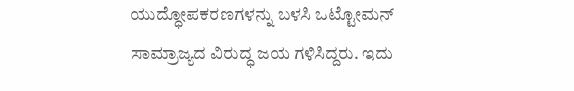ಯುದ್ಧೋಪಕರಣಗಳನ್ನು ಬಳಸಿ ಒಟ್ಟೋಮನ್ ಸಾಮ್ರಾಜ್ಯದ ವಿರುದ್ಧ ಜಯ ಗಳಿಸಿದ್ದರು. ಇದು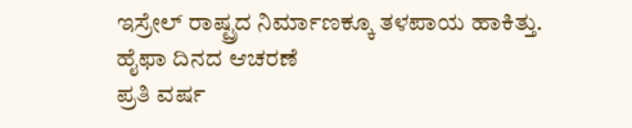ಇಸ್ರೇಲ್ ರಾಷ್ಟ್ರದ ನಿರ್ಮಾಣಕ್ಕೂ ತಳಪಾಯ ಹಾಕಿತ್ತು.
ಹೈಫಾ ದಿನದ ಆಚರಣೆ
ಪ್ರತಿ ವರ್ಷ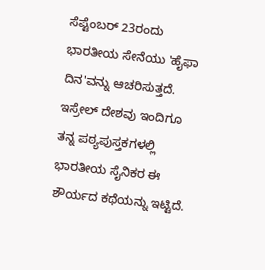ಸೆಪ್ಟೆಂಬರ್ 23ರಂದು ಭಾರತೀಯ ಸೇನೆಯು 'ಹೈಫಾ ದಿನ'ವನ್ನು ಆಚರಿಸುತ್ತದೆ. ಇಸ್ರೇಲ್ ದೇಶವು ಇಂದಿಗೂ ತನ್ನ ಪಠ್ಯಪುಸ್ತಕಗಳಲ್ಲಿ ಭಾರತೀಯ ಸೈನಿಕರ ಈ ಶೌರ್ಯದ ಕಥೆಯನ್ನು ಇಟ್ಟಿದೆ.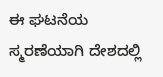ಈ ಘಟನೆಯ ಸ್ಮರಣೆಯಾಗಿ ದೇಶದಲ್ಲಿ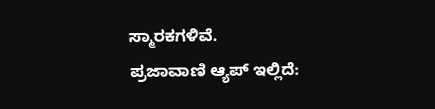ಸ್ಮಾರಕಗಳಿವೆ.
ಪ್ರಜಾವಾಣಿ ಆ್ಯಪ್ ಇಲ್ಲಿದೆ: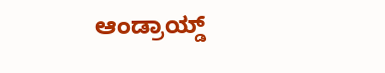ಆಂಡ್ರಾಯ್ಡ್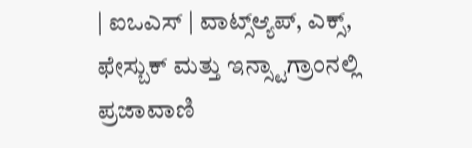| ಐಒಎಸ್ | ವಾಟ್ಸ್ಆ್ಯಪ್, ಎಕ್ಸ್, ಫೇಸ್ಬುಕ್ ಮತ್ತು ಇನ್ಸ್ಟಾಗ್ರಾಂನಲ್ಲಿ ಪ್ರಜಾವಾಣಿ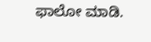ಫಾಲೋ ಮಾಡಿ.